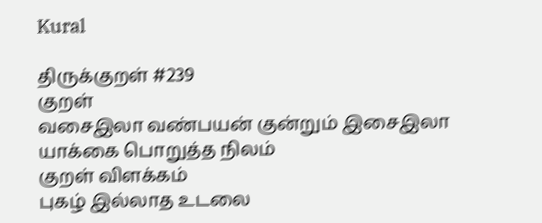Kural

திருக்குறள் #239
குறள்
வசைஇலா வண்பயன் குன்றும் இசைஇலா
யாக்கை பொறுத்த நிலம்
குறள் விளக்கம்
புகழ் இல்லாத உடலை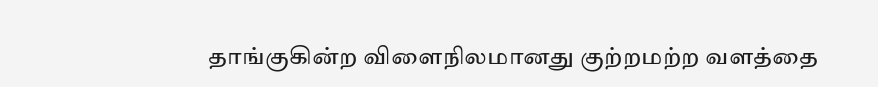தாங்குகின்ற விளைநிலமானது குற்றமற்ற வளத்தை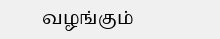வழங்கும்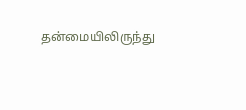தன்மையிலிருந்து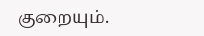குறையும்.